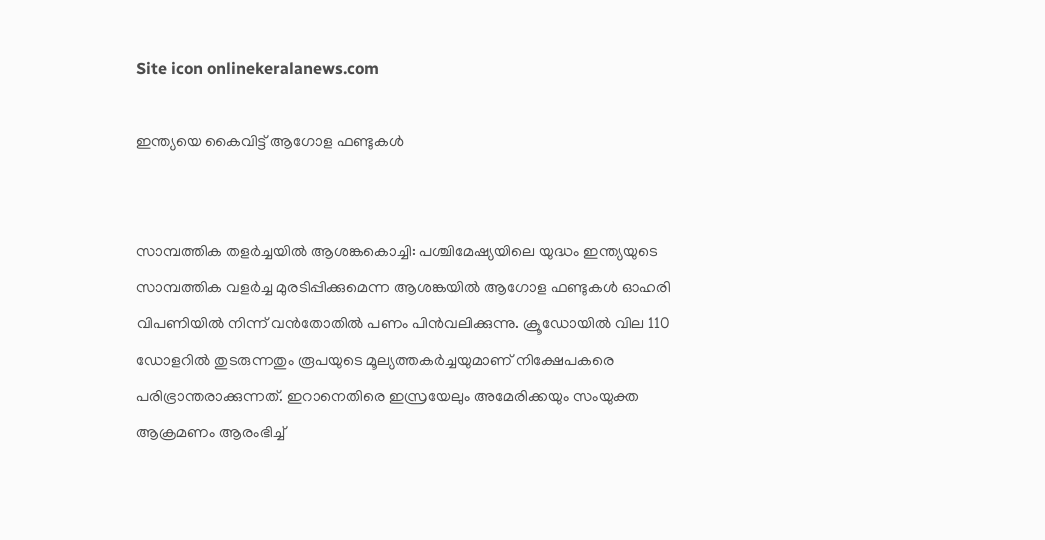Site icon onlinekeralanews.com

ഇന്ത്യയെ കൈവിട്ട് ആഗോള ഫണ്ടുകൾ


സാമ്പത്തിക തളർച്ചയിൽ ആശങ്കകൊച്ചി: പശ്ചിമേഷ്യയിലെ യുദ്ധം ഇന്ത്യയുടെ സാമ്പത്തിക വളർച്ച മുരടിപ്പിക്കുമെന്ന ആശങ്കയിൽ ആഗോള ഫണ്ടുകൾ ഓഹരി വിപണിയിൽ നിന്ന് വൻതോതിൽ പണം പിൻവലിക്കുന്നു. ക്രൂഡോയിൽ വില 110 ഡോളറിൽ തുടരുന്നതും രൂപയുടെ മൂല്യത്തകർച്ചയുമാണ് നിക്ഷേപകരെ പരിഭ്രാന്തരാക്കുന്നത്. ഇറാനെതിരെ ഇസ്രയേലും അമേരിക്കയും സംയുക്ത ആക്രമണം ആരംഭിച്ച്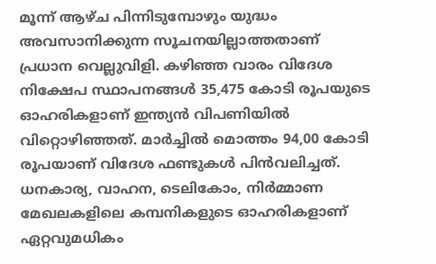മൂന്ന് ആഴ്ച പിന്നിടുമ്പോഴും യുദ്ധം അവസാനിക്കുന്ന സൂചനയില്ലാത്തതാണ് പ്രധാന വെല്ലുവിളി. കഴിഞ്ഞ വാരം വിദേശ നിക്ഷേപ സ്ഥാപനങ്ങൾ 35,475 കോടി രൂപയുടെ ഓഹരികളാണ് ഇന്ത്യൻ വിപണിയിൽ വിറ്റൊഴിഞ്ഞത്. മാർച്ചിൽ മൊത്തം 94,00 കോടി രൂപയാണ് വിദേശ ഫണ്ടുകൾ പിൻവലിച്ചത്. ധനകാര്യ, വാഹന, ടെലികോം, നിർമ്മാണ മേഖലകളിലെ കമ്പനികളുടെ ഓഹരികളാണ് ഏറ്റവുമധികം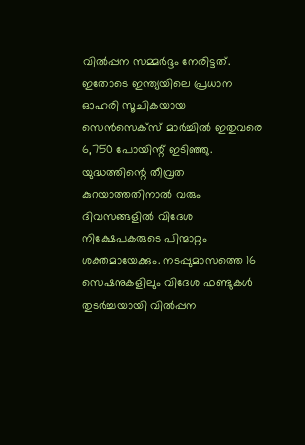വിൽപ്പന സമ്മർദ്ദം നേരിട്ടത്. ഇതോടെ ഇന്ത്യയിലെ പ്രധാന ഓഹരി സൂചികയായ സെൻസെക്സ് മാർച്ചിൽ ഇതുവരെ 6,750 പോയിന്റ് ഇടിഞ്ഞു. യുദ്ധത്തിന്റെ തീവ്രത കുറയാത്തതിനാൽ വരും ദിവസങ്ങളിൽ വിദേശ നിക്ഷേപകരുടെ പിന്മാറ്റം ശക്തമായേക്കും. നടപ്പുമാസത്തെ 16 സെഷനുകളിലും വിദേശ ഫണ്ടുകൾ തുടർച്ചയായി വിൽപ്പന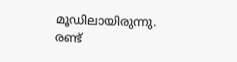മൂഡിലായിരുന്നു. രണ്ട്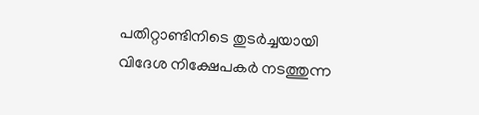പതിറ്റാണ്ടിനിടെ തുടർച്ചയായി വിദേശ നിക്ഷേപകർ നടത്തുന്ന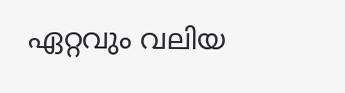ഏറ്റവും വലിയ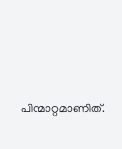പിന്മാറ്റമാണിത്.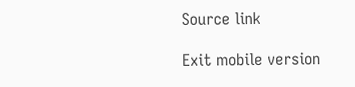Source link

Exit mobile version